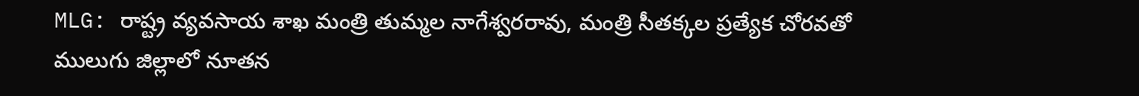MLG: రాష్ట్ర వ్యవసాయ శాఖ మంత్రి తుమ్మల నాగేశ్వరరావు, మంత్రి సీతక్కల ప్రత్యేక చోరవతో ములుగు జిల్లాలో నూతన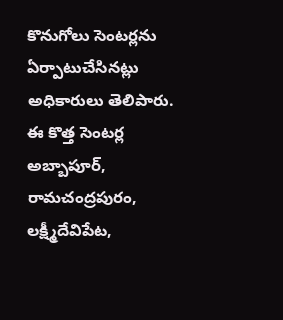కొనుగోలు సెంటర్లను ఏర్పాటుచేసినట్లు అధికారులు తెలిపారు. ఈ కొత్త సెంటర్ల అబ్బాపూర్, రామచంద్రపురం, లక్ష్మీదేవిపేట,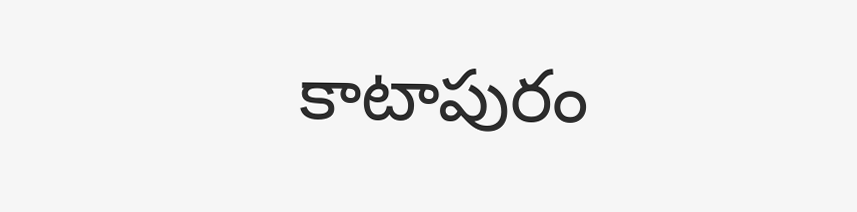కాటాపురం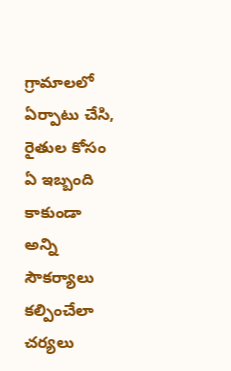గ్రామాలలో ఏర్పాటు చేసి, రైతుల కోసం ఏ ఇబ్బంది కాకుండా అన్ని సౌకర్యాలు కల్పించేలా చర్యలు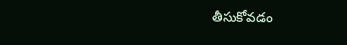తీసుకోవడం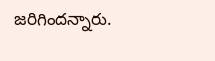జరిగిందన్నారు.